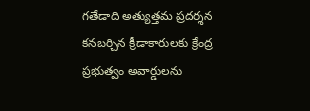గతేడాది అత్యుత్తమ ప్రదర్శన కనబర్చిన క్రీడాకారులకు క్రేంద్ర ప్రభుత్వం అవార్డులను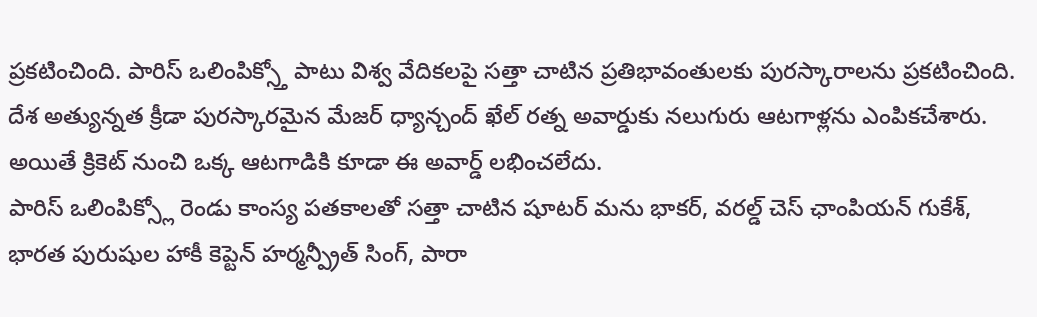ప్రకటించింది. పారిస్ ఒలింపిక్స్తో పాటు విశ్వ వేదికలపై సత్తా చాటిన ప్రతిభావంతులకు పురస్కారాలను ప్రకటించింది. దేశ అత్యున్నత క్రీడా పురస్కారమైన మేజర్ ధ్యాన్చంద్ ఖేల్ రత్న అవార్డుకు నలుగురు ఆటగాళ్లను ఎంపికచేశారు. అయితే క్రికెట్ నుంచి ఒక్క ఆటగాడికి కూడా ఈ అవార్డ్ లభించలేదు.
పారిస్ ఒలింపిక్స్లో రెండు కాంస్య పతకాలతో సత్తా చాటిన షూటర్ మను భాకర్, వరల్డ్ చెస్ ఛాంపియన్ గుకేశ్, భారత పురుషుల హాకీ కెప్టెన్ హర్మన్ప్రీత్ సింగ్, పారా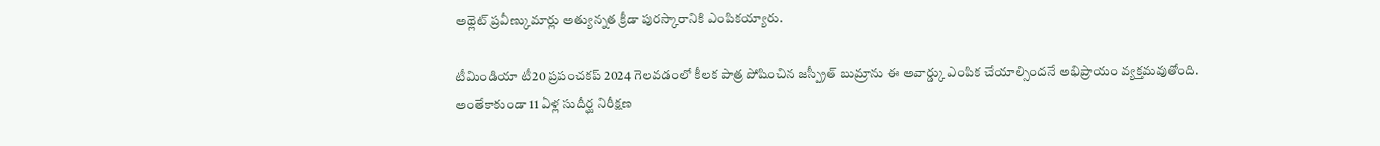అథ్లెట్ ప్రవీణ్కుమార్లు అత్యున్నత క్రీడా పురస్కారానికి ఎంపికయ్యారు.

టీమిండియా టీ20 ప్రపంచకప్ 2024 గెలవడంలో కీలక పాత్ర పోషించిన జస్ప్రీత్ బుమ్రాను ఈ అవార్డ్కు ఎంపిక చేయాల్సిందనే అభిప్రాయం వ్యక్తమవుతోంది. అంతేకాకుండా 11 ఏళ్ల సుదీర్ఘ నిరీక్షణ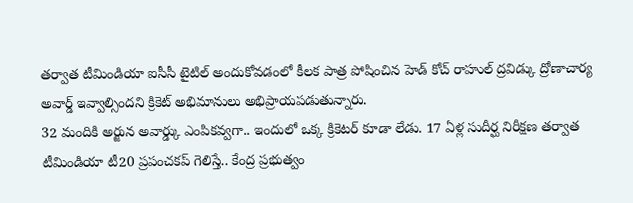తర్వాత టీమిండియా ఐసీసీ టైటిల్ అందుకోవడంలో కీలక పాత్ర పోషించిన హెడ్ కోచ్ రాహుల్ ద్రవిడ్కు ద్రోణాచార్య అవార్డ్ ఇవ్వాల్సిందని క్రికెట్ అభిమానులు అభిప్రాయపడుతున్నారు.
32 మందికి అర్జున అవార్డ్కు ఎంపికవ్వగా.. ఇందులో ఒక్క క్రికెటర్ కూడా లేడు. 17 ఏళ్ల సుదీర్ఘ నిరీక్షణ తర్వాత టీమిండియా టీ20 ప్రపంచకప్ గెలిస్తే.. కేంద్ర ప్రభుత్వం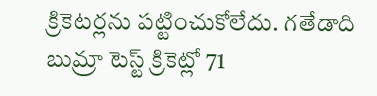క్రికెటర్లను పట్టించుకోలేదు. గతేడాది బుమ్రా టెస్ట్ క్రికెట్లో 71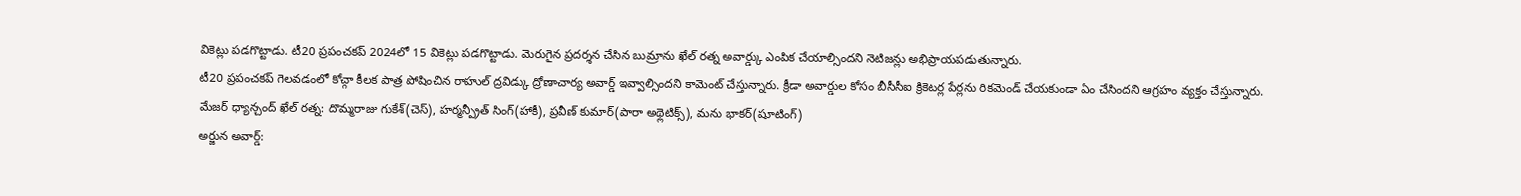వికెట్లు పడగొట్టాడు. టీ20 ప్రపంచకప్ 2024లో 15 వికెట్లు పడగొట్టాడు. మెరుగైన ప్రదర్శన చేసిన బుమ్రాను ఖేల్ రత్న అవార్డ్కు ఎంపిక చేయాల్సిందని నెటిజన్లు అభిప్రాయపడుతున్నారు.
టీ20 ప్రపంచకప్ గెలవడంలో కోచ్గా కీలక పాత్ర పోషించిన రాహుల్ ద్రవిడ్కు ద్రోణాచార్య అవార్డ్ ఇవ్వాల్సిందని కామెంట్ చేస్తున్నారు. క్రీడా అవార్డుల కోసం బీసీసీఐ క్రికెటర్ల పేర్లను రికమెండ్ చేయకుండా ఏం చేసిందని ఆగ్రహం వ్యక్తం చేస్తున్నారు.
మేజర్ ధ్యాన్చంద్ ఖేల్ రత్న: దొమ్మరాజు గుకేశ్(చెస్), హర్మన్ప్రీత్ సింగ్(హాకీ), ప్రవీణ్ కుమార్(పారా అథ్లెటిక్స్), మను భాకర్(షూటింగ్)
అర్జున అవార్డ్: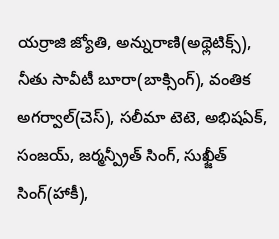యర్రాజి జ్యోతి, అన్నురాణి(అథ్లెటిక్స్), నీతు సావీటీ బూరా(బాక్సింగ్), వంతిక అగర్వాల్(చెస్), సలీమా టెటె, అభిషఏక్, సంజయ్, జర్మన్ప్రీత్ సింగ్, సుఖ్జీత్ సింగ్(హాకీ),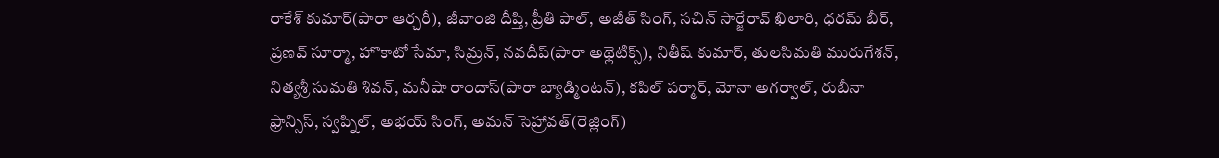రాకేశ్ కుమార్(పారా ఆర్చరీ), జీవాంజి దీప్తి, ప్రీతి పాల్, అజీత్ సింగ్, సచిన్ సార్జేరావ్ ఖిలారి, ధరమ్ బీర్, ప్రణవ్ సూర్మా, హొకాటో సేమా, సిమ్రన్, నవదీప్(పారా అథ్లెటిక్స్), నితీష్ కుమార్, తులసిమతి మురుగేశన్, నిత్యశ్రీ సుమతి శివన్, మనీషా రాందాస్(పారా బ్యాడ్మింటన్), కపిల్ పర్మార్, మోనా అగర్వాల్, రుబీనా ఫ్రాన్సిస్, స్వప్నిల్, అభయ్ సింగ్, అమన్ సెహ్రావత్(రెజ్లింగ్)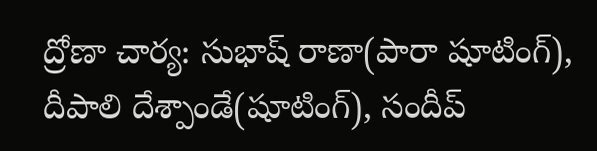ద్రోణా చార్య: సుభాష్ రాణా(పారా షూటింగ్), దీపాలి దేశ్పాండే(షూటింగ్), సందీప్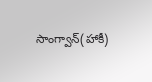సాంగ్వాన్(హాకీ)